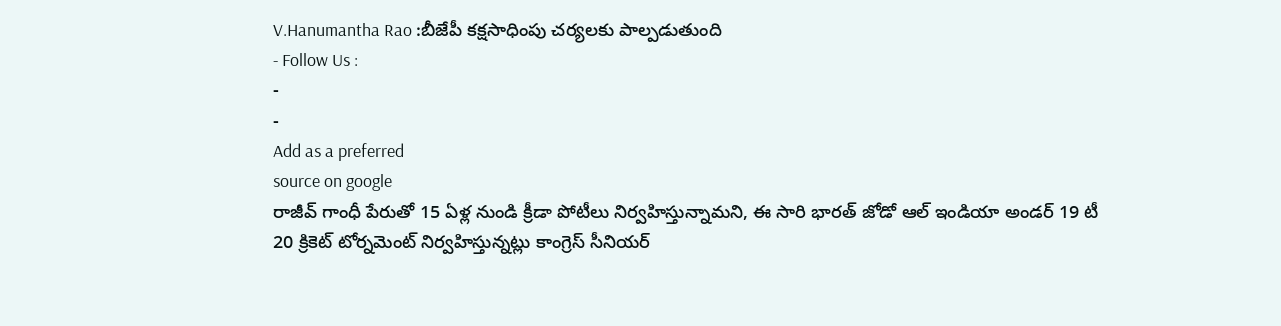V.Hanumantha Rao :బీజేపీ కక్షసాధింపు చర్యలకు పాల్పడుతుంది
- Follow Us :
-
-
Add as a preferred
source on google
రాజీవ్ గాంధీ పేరుతో 15 ఏళ్ల నుండి క్రీడా పోటీలు నిర్వహిస్తున్నామని, ఈ సారి భారత్ జోడో ఆల్ ఇండియా అండర్ 19 టీ 20 క్రికెట్ టోర్నమెంట్ నిర్వహిస్తున్నట్లు కాంగ్రెస్ సీనియర్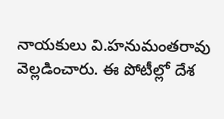నాయకులు వి.హనుమంతరావు వెల్లడించారు. ఈ పోటీల్లో దేశ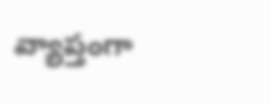వ్యాప్తంగా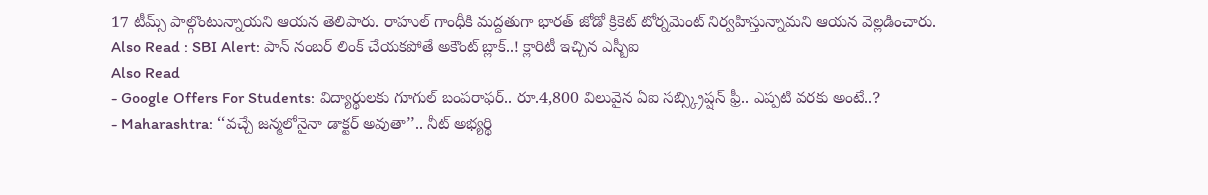17 టీమ్స్ పాల్గొంటున్నాయని ఆయన తెలిపారు. రాహుల్ గాంధీకి మద్దతుగా భారత్ జోడో క్రికెట్ టోర్నమెంట్ నిర్వహిస్తున్నామని ఆయన వెల్లడించారు.
Also Read : SBI Alert: పాన్ నంబర్ లింక్ చేయకపోతే అకౌంట్ బ్లాక్..! క్లారిటీ ఇచ్చిన ఎస్బీఐ
Also Read
- Google Offers For Students: విద్యార్థులకు గూగుల్ బంపరాఫర్.. రూ.4,800 విలువైన ఏఐ సబ్స్క్రిప్షన్ ఫ్రీ.. ఎప్పటి వరకు అంటే..?
- Maharashtra: ‘‘వచ్చే జన్మలోనైనా డాక్టర్ అవుతా’’.. నీట్ అభ్యర్థి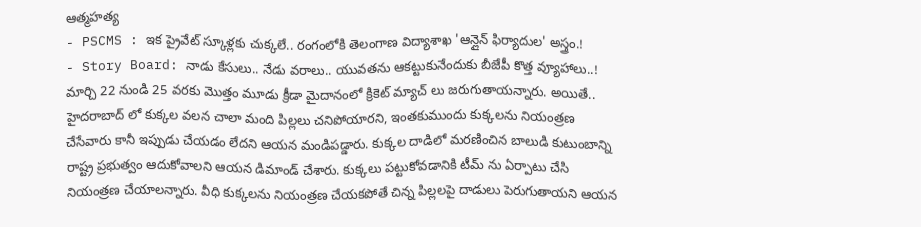ఆత్మహత్య
- PSCMS : ఇక ప్రైవేట్ స్కూళ్లకు చుక్కలే.. రంగంలోకి తెలంగాణ విద్యాశాఖ 'ఆన్లైన్ ఫిర్యాదుల' అస్త్రం.!
- Story Board: నాడు కేసులు.. నేడు వరాలు.. యువతను ఆకట్టుకునేందుకు బీజేపీ కొత్త వ్యూహాలు..!
మార్చి 22 నుండి 25 వరకు మొత్తం మూడు క్రీడా మైదానంలో క్రికెట్ మ్యాచ్ లు జరుగుతాయన్నారు. అయితే.. హైదరాబాద్ లో కుక్కల వలన చాలా మంది పిల్లలు చనిపోయారని, ఇంతకుముందు కుక్కలను నియంత్రణ చేసేవారు కానీ ఇప్పుడు చేయడం లేదని ఆయన మండిపడ్డారు. కుక్కల దాడిలో మరణించిన బాలుడి కుటుంబాన్ని రాష్ట్ర ప్రభుత్వం ఆదుకోవాలని ఆయన డిమాండ్ చేశారు. కుక్కలు పట్టుకోవడానికి టీమ్ ను ఏర్పాటు చేసి నియంత్రణ చేయాలన్నారు. వీధి కుక్కలను నియంత్రణ చేయకపోతే చిన్న పిల్లలపై దాడులు పెరుగుతాయని ఆయన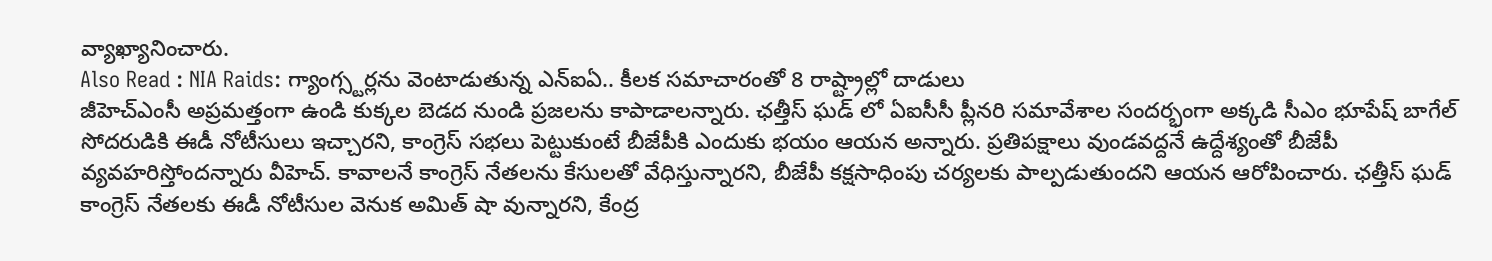వ్యాఖ్యానించారు.
Also Read : NIA Raids: గ్యాంగ్స్టర్లను వెంటాడుతున్న ఎన్ఐఏ.. కీలక సమాచారంతో 8 రాష్ట్రాల్లో దాడులు
జీహెచ్ఎంసీ అప్రమత్తంగా ఉండి కుక్కల బెడద నుండి ప్రజలను కాపాడాలన్నారు. ఛత్తీస్ ఘడ్ లో ఏఐసీసీ ప్లీనరి సమావేశాల సందర్భంగా అక్కడి సీఎం భూపేష్ బాగేల్ సోదరుడికి ఈడీ నోటీసులు ఇచ్చారని, కాంగ్రెస్ సభలు పెట్టుకుంటే బీజేపీకి ఎందుకు భయం ఆయన అన్నారు. ప్రతిపక్షాలు వుండవద్దనే ఉద్దేశ్యంతో బీజేపీ వ్యవహరిస్తోందన్నారు వీహెచ్. కావాలనే కాంగ్రెస్ నేతలను కేసులతో వేధిస్తున్నారని, బీజేపీ కక్షసాధింపు చర్యలకు పాల్పడుతుందని ఆయన ఆరోపించారు. ఛత్తీస్ ఘడ్ కాంగ్రెస్ నేతలకు ఈడీ నోటీసుల వెనుక అమిత్ షా వున్నారని, కేంద్ర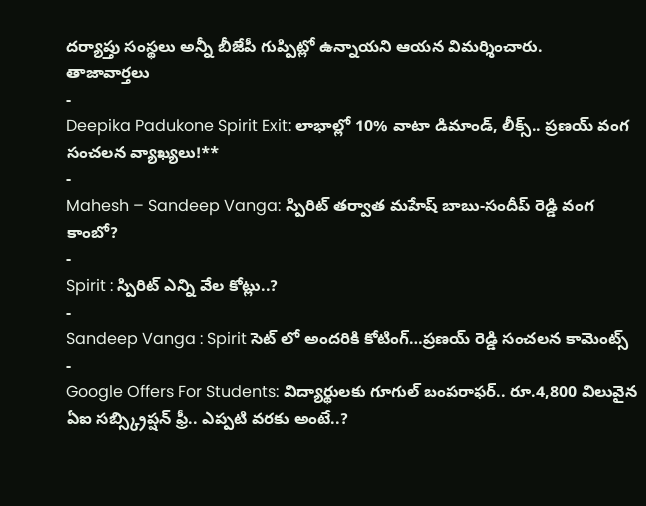దర్యాప్తు సంస్థలు అన్నీ బీజేపీ గుప్పిట్లో ఉన్నాయని ఆయన విమర్శించారు.
తాజావార్తలు
-
Deepika Padukone Spirit Exit: లాభాల్లో 10% వాటా డిమాండ్, లీక్స్.. ప్రణయ్ వంగ సంచలన వ్యాఖ్యలు!**
-
Mahesh – Sandeep Vanga: స్పిరిట్ తర్వాత మహేష్ బాబు-సందీప్ రెడ్డి వంగ కాంబో?
-
Spirit : స్పిరిట్ ఎన్ని వేల కోట్లు..?
-
Sandeep Vanga : Spirit సెట్ లో అందరికి కోటింగ్…ప్రణయ్ రెడ్డి సంచలన కామెంట్స్
-
Google Offers For Students: విద్యార్థులకు గూగుల్ బంపరాఫర్.. రూ.4,800 విలువైన ఏఐ సబ్స్క్రిప్షన్ ఫ్రీ.. ఎప్పటి వరకు అంటే..?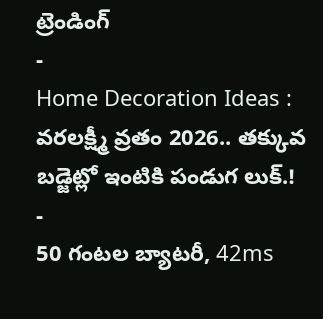ట్రెండింగ్
-
Home Decoration Ideas : వరలక్ష్మీ వ్రతం 2026.. తక్కువ బడ్జెట్లో ఇంటికి పండుగ లుక్.!
-
50 గంటల బ్యాటరీ, 42ms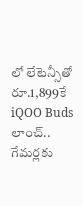లో లేటెన్సీతో రూ.1,899కే iQOO Buds లాంచ్.. గేమర్లకు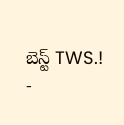బెస్ట్ TWS.!
-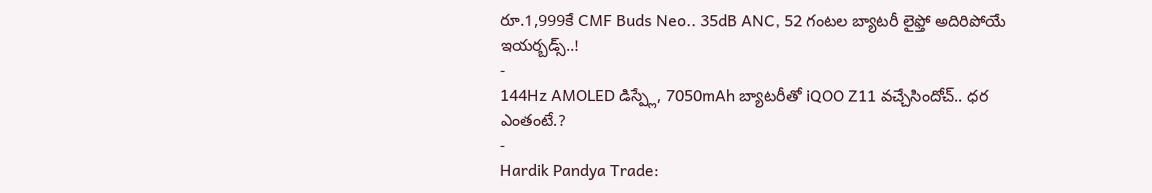రూ.1,999కే CMF Buds Neo.. 35dB ANC, 52 గంటల బ్యాటరీ లైఫ్తో అదిరిపోయే ఇయర్బడ్స్..!
-
144Hz AMOLED డిస్ప్లే, 7050mAh బ్యాటరీతో iQOO Z11 వచ్చేసిందోచ్.. ధర ఎంతంటే.?
-
Hardik Pandya Trade: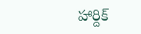హార్దిక్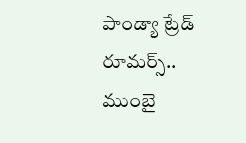పాండ్యా ట్రేడ్ రూమర్స్.. ముంబై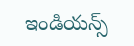ఇండియన్స్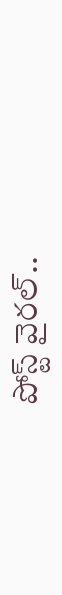పోస్ట్ వైరల్..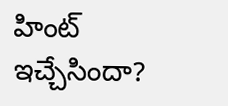హింట్ ఇచ్చేసిందా?